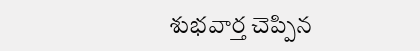శుభవార్త చెప్పిన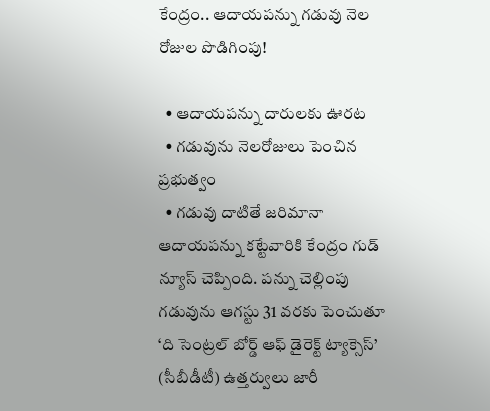కేంద్రం.. ఆదాయపన్ను గడువు నెల రోజుల పొడిగింపు!

  • ఆదాయపన్ను దారులకు ఊరట
  • గడువును నెలరోజులు పెంచిన ప్రభుత్వం
  • గడువు దాటితే జరిమానా
ఆదాయపన్ను కట్టేవారికి కేంద్రం గుడ్ న్యూస్ చెప్పింది. పన్ను చెల్లింపు గడువును ఆగస్టు 31 వరకు పెంచుతూ ‘ది సెంట్రల్ బోర్డ్ ఆఫ్ డైరెక్ట్ ట్యాక్సెస్’ (సీబీడీటీ) ఉత్తర్వులు జారీ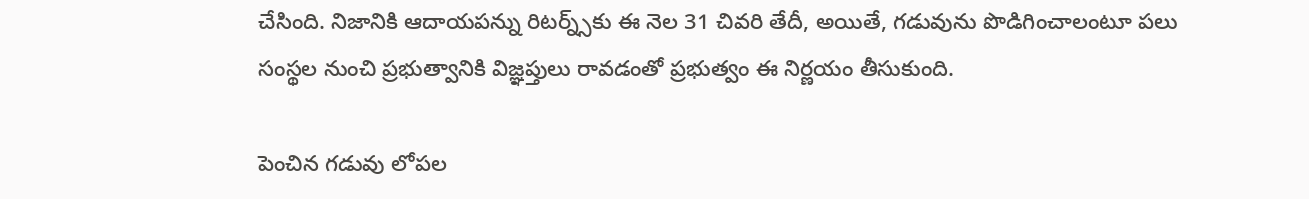చేసింది. నిజానికి ఆదాయపన్ను రిటర్న్స్‌కు ఈ నెల 31 చివరి తేదీ, అయితే, గడువును పొడిగించాలంటూ పలు సంస్థల నుంచి ప్రభుత్వానికి విజ్ఞప్తులు రావడంతో ప్రభుత్వం ఈ నిర్ణయం తీసుకుంది.

పెంచిన గడువు లోపల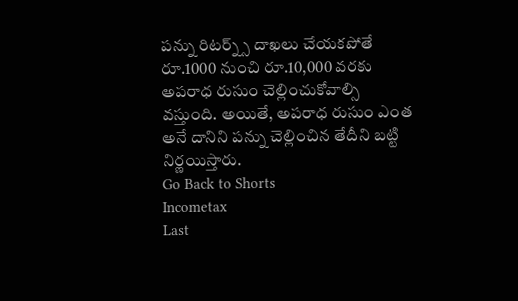పన్ను రిటర్న్స్ దాఖలు చేయకపోతే రూ.1000 నుంచి రూ.10,000 వరకు అపరాధ రుసుం చెల్లించుకోవాల్సి వస్తుంది. అయితే, అపరాధ రుసుం ఎంత అనే దానిని పన్ను చెల్లించిన తేదీని బట్టి నిర్ణయిస్తారు.
Go Back to Shorts
Incometax
Last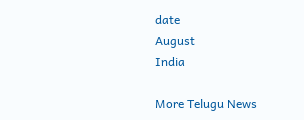date
August
India

More Telugu News